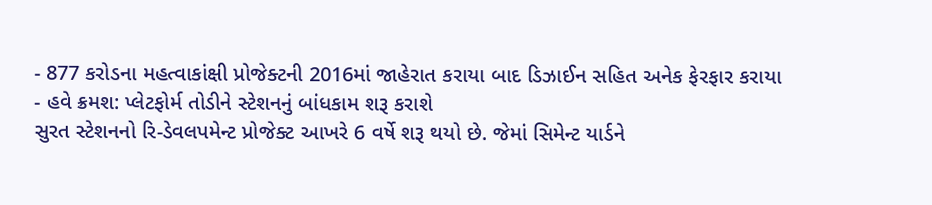- 877 કરોડના મહત્વાકાંક્ષી પ્રોજેક્ટની 2016માં જાહેરાત કરાયા બાદ ડિઝાઈન સહિત અનેક ફેરફાર કરાયા
- હવે ક્રમશ: પ્લેટફોર્મ તોડીને સ્ટેશનનું બાંધકામ શરૂ કરાશે
સુરત સ્ટેશનનો રિ-ડેવલપમેન્ટ પ્રોજેક્ટ આખરે 6 વર્ષે શરૂ થયો છે. જેમાં સિમેન્ટ યાર્ડને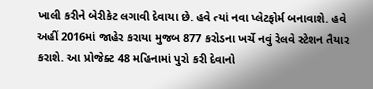ખાલી કરીને બેરીકેટ લગાવી દેવાયા છે. હવે ત્યાં નવા પ્લેટફોર્મ બનાવાશે. હવે અહીં 2016માં જાહેર કરાયા મુજબ 877 કરોડના ખર્ચે નવું રેલવે સ્ટેશન તૈયાર કરાશે. આ પ્રોજેક્ટ 48 મહિનામાં પુરો કરી દેવાનો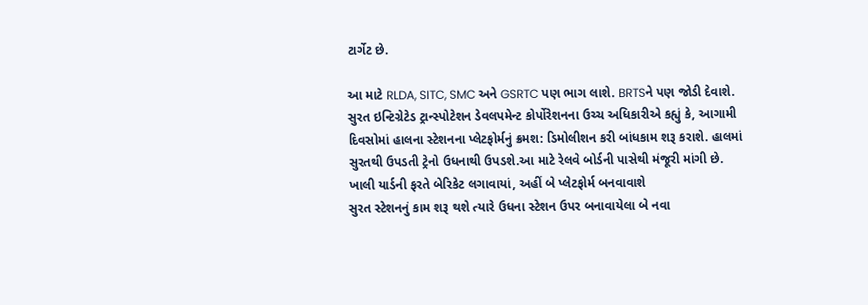ટાર્ગેટ છે.

આ માટે RLDA, SITC, SMC અને GSRTC પણ ભાગ લાશે. BRTSને પણ જોડી દેવાશે. સુરત ઇન્ટિગ્રેટેડ ટ્રાન્સ્પોટેશન ડેવલપમેન્ટ કોર્પોરેશનના ઉચ્ચ અધિકારીએ કહ્યું કે, આગામી દિવસોમાં હાલના સ્ટેશનના પ્લેટફોર્મનું ક્રમશ: ડિમોલીશન કરી બાંધકામ શરૂ કરાશે. હાલમાં સુરતથી ઉપડતી ટ્રેનો ઉધનાથી ઉપડશે.આ માટે રેલવે બોર્ડની પાસેથી મંજૂરી માંગી છે.
ખાલી યાર્ડની ફરતે બેરિકેટ લગાવાયાં, અહીં બે પ્લેટફોર્મ બનવાવાશે
સુરત સ્ટેશનનું કામ શરૂ થશે ત્યારે ઉધના સ્ટેશન ઉપર બનાવાયેલા બે નવા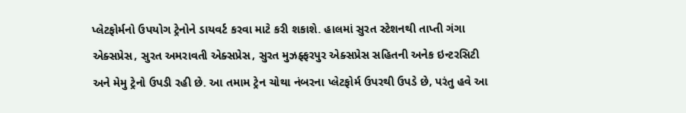પ્લેટફોર્મનો ઉપયોગ ટ્રેનોને ડાયવર્ટ કરવા માટે કરી શકાશે. હાલમાં સુરત સ્ટેશનથી તાપ્તી ગંગા એક્સપ્રેસ, સુરત અમરાવતી એક્સપ્રેસ, સુરત મુઝફ્ફરપુર એક્સપ્રેસ સહિતની અનેક ઇન્ટરસિટી અને મેમુ ટ્રેનો ઉપડી રહી છે. આ તમામ ટ્રેન ચોથા નંબરના પ્લેટફોર્મ ઉપરથી ઉપડે છે, પરંતુ હવે આ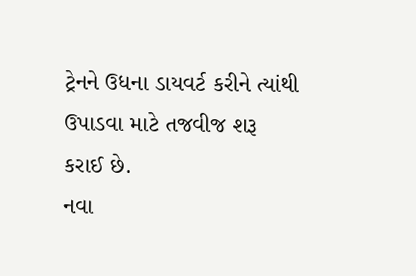ટ્રેનને ઉધના ડાયવર્ટ કરીને ત્યાંથી ઉપાડવા માટે તજવીજ શરૂ કરાઈ છે.
નવા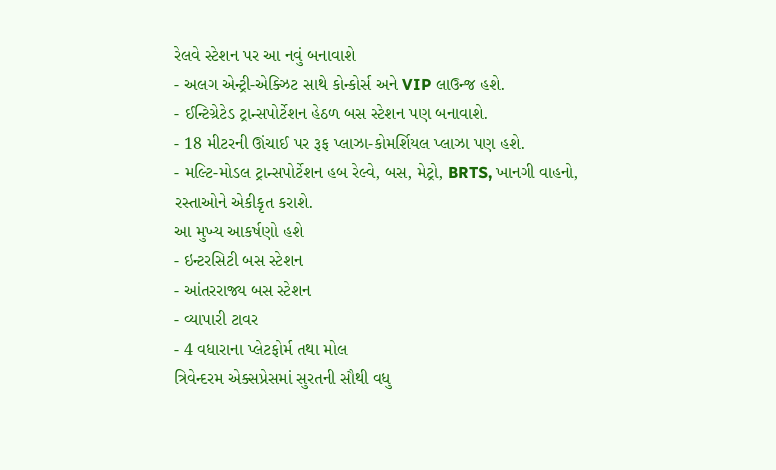રેલવે સ્ટેશન પર આ નવું બનાવાશે
- અલગ એન્ટ્રી-એક્ઝિટ સાથે કોન્કોર્સ અને VIP લાઉન્જ હશે.
- ઈન્ટિગ્રેટેડ ટ્રાન્સપોર્ટેશન હેઠળ બસ સ્ટેશન પણ બનાવાશે.
- 18 મીટરની ઊંચાઈ પર રૂફ પ્લાઝા-કોમર્શિયલ પ્લાઝા પણ હશે.
- મલ્ટિ-મોડલ ટ્રાન્સપોર્ટેશન હબ રેલ્વે, બસ, મેટ્રો, BRTS, ખાનગી વાહનો, રસ્તાઓને એકીકૃત કરાશે.
આ મુખ્ય આકર્ષણો હશે
- ઇન્ટરસિટી બસ સ્ટેશન
- આંતરરાજ્ય બસ સ્ટેશન
- વ્યાપારી ટાવર
- 4 વધારાના પ્લેટફોર્મ તથા મોલ
ત્રિવેન્દરમ એક્સપ્રેસમાં સુરતની સૌથી વધુ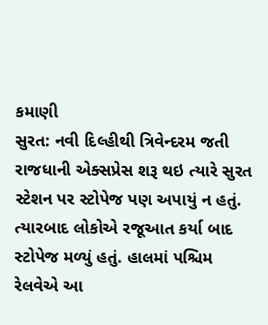કમાણી
સુરત: નવી દિલ્હીથી ત્રિવેન્દરમ જતી રાજધાની એક્સપ્રેસ શરૂ થઇ ત્યારે સુરત સ્ટેશન પર સ્ટોપેજ પણ અપાયું ન હતું. ત્યારબાદ લોકોએ રજૂઆત કર્યા બાદ સ્ટોપેજ મળ્યું હતું. હાલમાં પશ્ચિમ રેલવેએ આ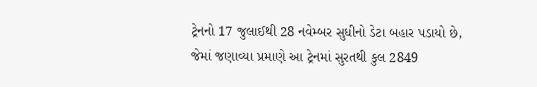ટ્રેનનો 17 જુલાઈથી 28 નવેમ્બર સુધીનો ડેટા બહાર પડાયો છે, જેમાં જણાવ્યા પ્રમાણે આ ટ્રેનમાં સુરતથી કુલ 2849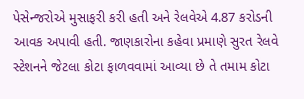પેસેન્જરોએ મુસાફરી કરી હતી અને રેલવેએ 4.87 કરોડની આવક અપાવી હતી. જાણકારોના કહેવા પ્રમાણે સુરત રેલવે સ્ટેશનને જેટલા કોટા ફાળવવામાં આવ્યા છે તે તમામ કોટા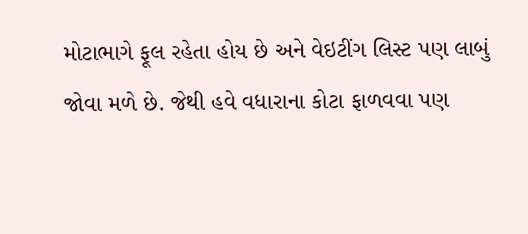મોટાભાગે ફૂલ રહેતા હોય છે અને વેઇટીંગ લિસ્ટ પણ લાબું જોવા મળે છે. જેથી હવે વધારાના કોટા ફાળવવા પણ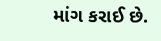માંગ કરાઈ છે.